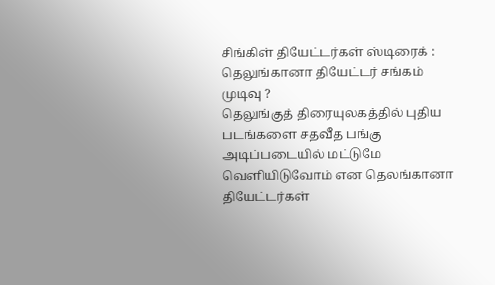சிங்கிள் தியேட்டர்கள் ஸ்டிரைக் : தெலுங்கானா தியேட்டர் சங்கம் முடிவு ?
தெலுங்குத் திரையுலகத்தில் புதிய படங்களை சதவீத பங்கு அடிப்படையில் மட்டுமே வெளியிடுவோம் என தெலங்கானா தியேட்டர்கள்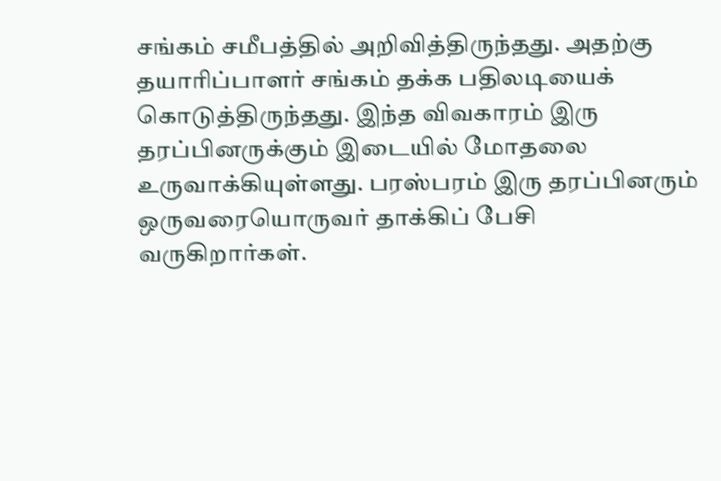சங்கம் சமீபத்தில் அறிவித்திருந்தது. அதற்கு தயாரிப்பாளர் சங்கம் தக்க பதிலடியைக் கொடுத்திருந்தது. இந்த விவகாரம் இரு தரப்பினருக்கும் இடையில் மோதலை உருவாக்கியுள்ளது. பரஸ்பரம் இரு தரப்பினரும் ஒருவரையொருவர் தாக்கிப் பேசி வருகிறார்கள்.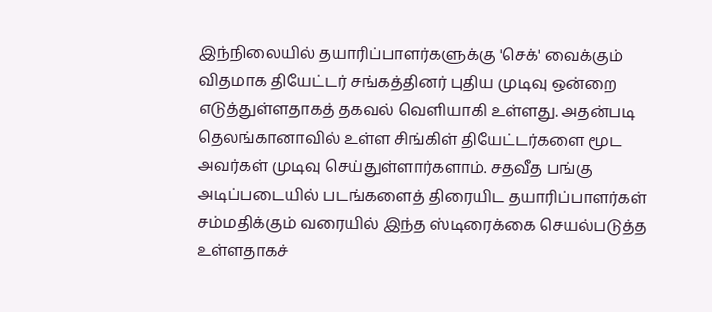இந்நிலையில் தயாரிப்பாளர்களுக்கு 'செக்' வைக்கும் விதமாக தியேட்டர் சங்கத்தினர் புதிய முடிவு ஒன்றை எடுத்துள்ளதாகத் தகவல் வெளியாகி உள்ளது. அதன்படி தெலங்கானாவில் உள்ள சிங்கிள் தியேட்டர்களை மூட அவர்கள் முடிவு செய்துள்ளார்களாம். சதவீத பங்கு அடிப்படையில் படங்களைத் திரையிட தயாரிப்பாளர்கள் சம்மதிக்கும் வரையில் இந்த ஸ்டிரைக்கை செயல்படுத்த உள்ளதாகச்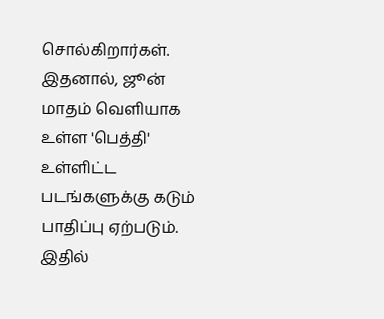சொல்கிறார்கள்.
இதனால், ஜூன் மாதம் வெளியாக உள்ள 'பெத்தி' உள்ளிட்ட படங்களுக்கு கடும் பாதிப்பு ஏற்படும். இதில்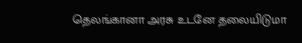தெலங்கானா அரசு உடனே தலையிடுமா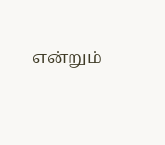என்றும்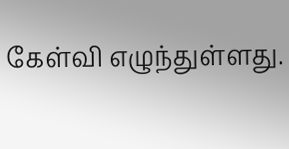கேள்வி எழுந்துள்ளது.